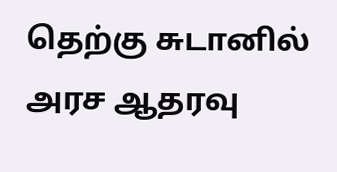தெற்கு சுடானில் அரச ஆதரவு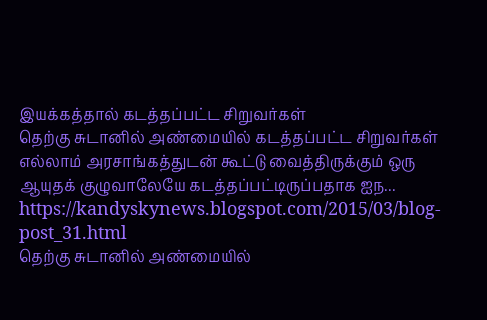இயக்கத்தால் கடத்தப்பட்ட சிறுவர்கள்
தெற்கு சுடானில் அண்மையில் கடத்தப்பட்ட சிறுவர்கள் எல்லாம் அரசாங்கத்துடன் கூட்டு வைத்திருக்கும் ஒரு ஆயுதக் குழுவாலேயே கடத்தப்பட்டிருப்பதாக ஐந...
https://kandyskynews.blogspot.com/2015/03/blog-post_31.html
தெற்கு சுடானில் அண்மையில்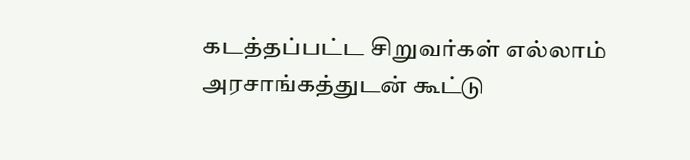கடத்தப்பட்ட சிறுவர்கள் எல்லாம் அரசாங்கத்துடன் கூட்டு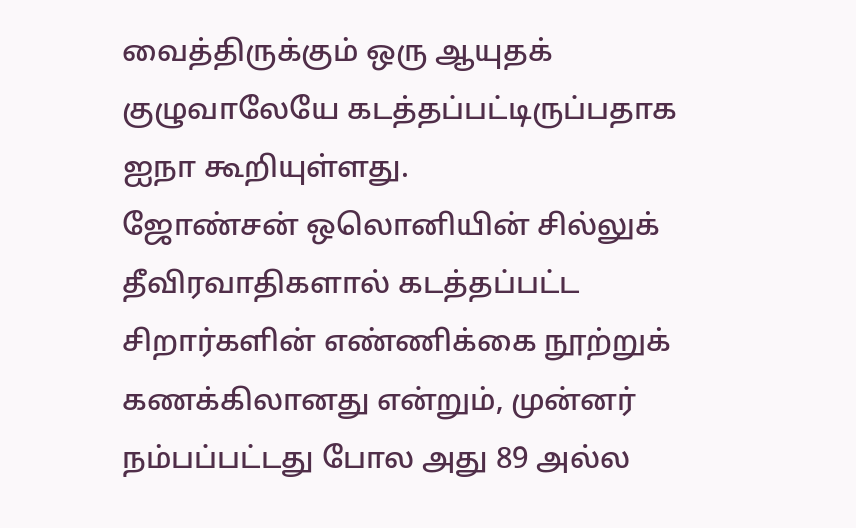வைத்திருக்கும் ஒரு ஆயுதக் குழுவாலேயே கடத்தப்பட்டிருப்பதாக ஐநா கூறியுள்ளது.
ஜோண்சன் ஒலொனியின் சில்லுக் தீவிரவாதிகளால் கடத்தப்பட்ட சிறார்களின் எண்ணிக்கை நூற்றுக் கணக்கிலானது என்றும், முன்னர் நம்பப்பட்டது போல அது 89 அல்ல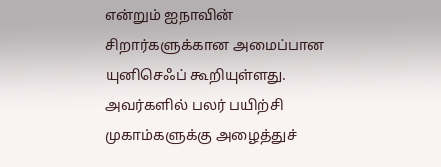என்றும் ஐநாவின் சிறார்களுக்கான அமைப்பான யுனிசெஃப் கூறியுள்ளது.
அவர்களில் பலர் பயிற்சி முகாம்களுக்கு அழைத்துச்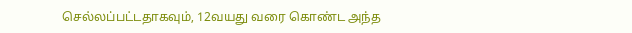செல்லப்பட்டதாகவும், 12வயது வரை கொண்ட அந்த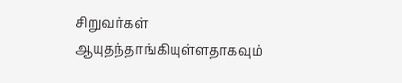சிறுவர்கள் ஆயுதந்தாங்கியுள்ளதாகவும்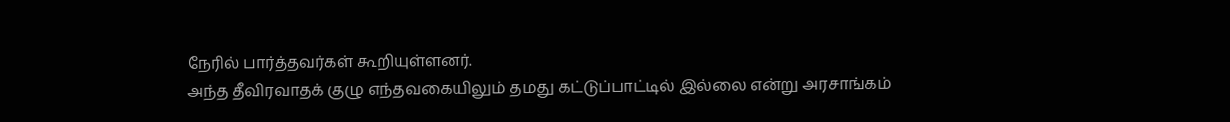நேரில் பார்த்தவர்கள் கூறியுள்ளனர்.
அந்த தீவிரவாதக் குழு எந்தவகையிலும் தமது கட்டுப்பாட்டில் இல்லை என்று அரசாங்கம்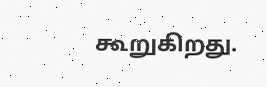கூறுகிறது.